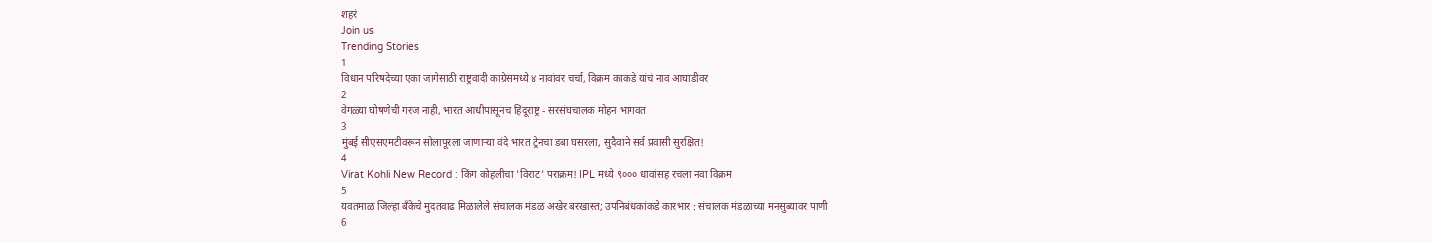शहरं
Join us
Trending Stories
1
विधान परिषदेच्या एका जागेसाठी राष्ट्रवादी काग्रेसमध्ये ४ नावांवर चर्चा, विक्रम काकडे यांचं नाव आघाडीवर
2
वेगळ्या घोषणेची गरज नाही, भारत आधीपासूनच हिंदूराष्ट्र - सरसंघचालक मोहन भागवत
3
मुंबई सीएसएमटीवरून सोलापूरला जाणाऱ्या वंदे भारत ट्रेनचा डबा घसरला, सुदैवाने सर्व प्रवासी सुरक्षित!
4
Virat Kohli New Record : किंग कोहलीचा 'विराट' पराक्रम! IPL मध्ये ९००० धावांसह रचला नवा विक्रम
5
यवतमाळ जिल्हा बँकेचे मुदतवाढ मिळालेले संचालक मंडळ अखेर बरखास्त; उपनिबंधकांकडे कारभार : संचालक मंडळाच्या मनसुब्यावर पाणी
6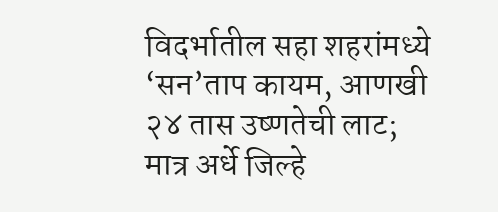विदर्भातील सहा शहरांमध्ये ‘सन’ताप कायम, आणखी २४ तास उष्णतेची लाट; मात्र अर्धे जिल्हे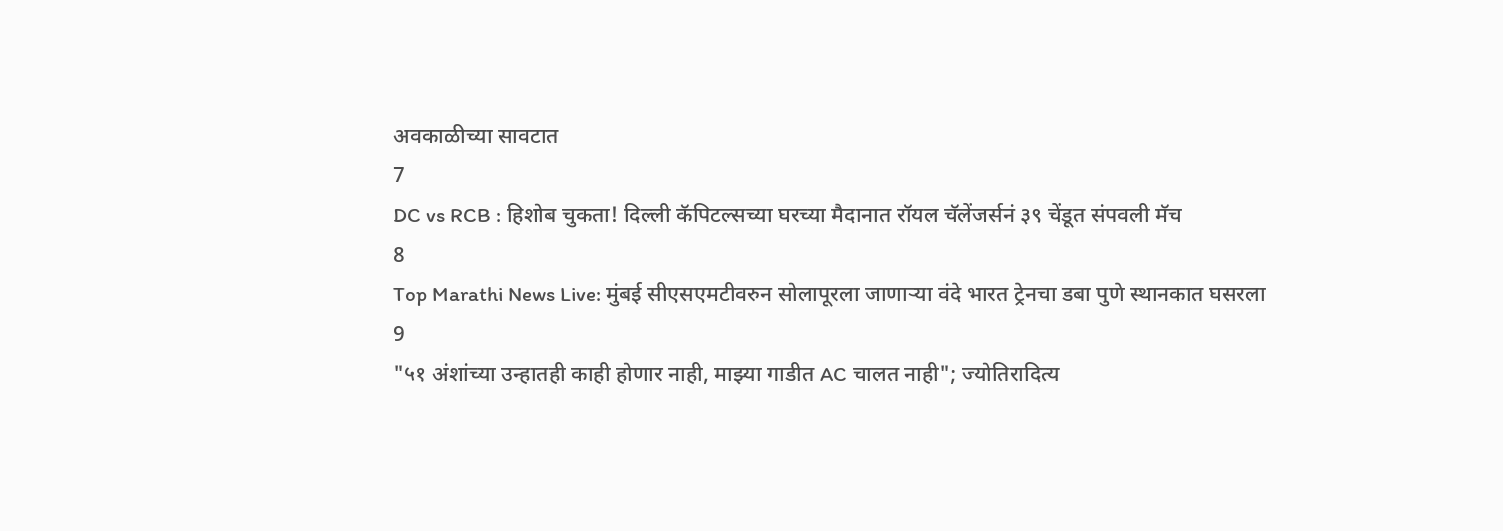अवकाळीच्या सावटात
7
DC vs RCB : हिशोब चुकता! दिल्ली कॅपिटल्सच्या घरच्या मैदानात रॉयल चॅलेंजर्सनं ३९ चेंडूत संपवली मॅच
8
Top Marathi News Live: मुंबई सीएसएमटीवरुन सोलापूरला जाणाऱ्या वंदे भारत ट्रेनचा डबा पुणे स्थानकात घसरला
9
"५१ अंशांच्या उन्हातही काही होणार नाही, माझ्या गाडीत AC चालत नाही"; ज्योतिरादित्य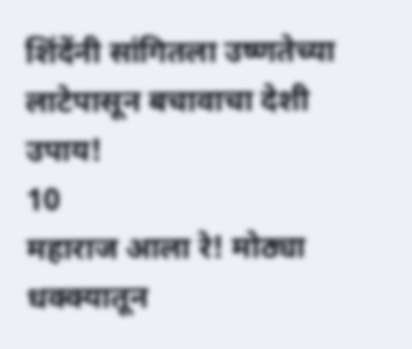शिंदेंनी सांगितला उष्णतेच्या लाटेपासून बचावाचा देशी उपाय!
10
महाराज आला रे! मोठ्या धक्क्यातून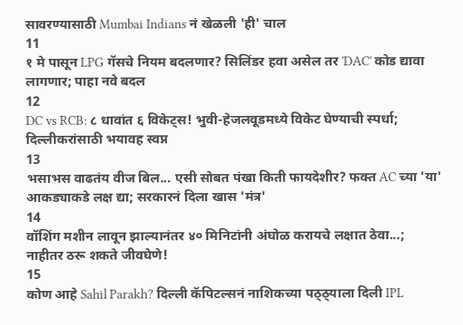सावरण्यासाठी Mumbai Indians नं खेळली 'ही' चाल
11
१ मे पासून LPG गॅसचे नियम बदलणार? सिलिंडर हवा असेल तर 'DAC' कोड द्यावा लागणार; पाहा नवे बदल
12
DC vs RCB: ८ धावांत ६ विकेट्स! भुवी-हेजलवूडमध्ये विकेट घेण्याची स्पर्धा; दिल्लीकरांसाठी भयावह स्वप्न
13
भसाभस वाढतंय वीज बिल... एसी सोबत पंखा किती फायदेशीर? फक्त AC च्या 'या' आकड्याकडे लक्ष द्या; सरकारनं दिला खास 'मंत्र'
14
वॉशिंग मशीन लावून झाल्यानंतर ४० मिनिटांनी अंघोळ करायचे लक्षात ठेवा...; नाहीतर ठरू शकते जीवघेणे!
15
कोण आहे Sahil Parakh? दिल्ली कॅपिटल्सनं नाशिकच्या पठ्ठ्याला दिली IPL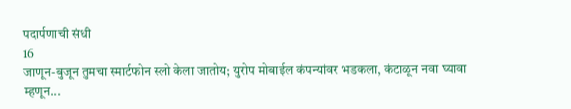पदार्पणाची संधी
16
जाणून-बुजून तुमचा स्मार्टफोन स्लो केला जातोय; युरोप मोबाईल कंपन्यांवर भडकला, कंटाळून नवा घ्यावा म्हणून...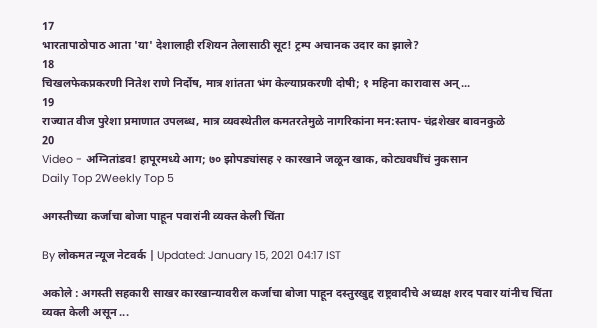17
भारतापाठोपाठ आता 'या' देशालाही रशियन तेलासाठी सूट! ट्रम्प अचानक उदार का झाले?
18
चिखलफेकप्रकरणी नितेश राणे निर्दोष, मात्र शांतता भंग केल्याप्रकरणी दोषी; १ महिना कारावास अन्...
19
राज्यात वीज पुरेशा प्रमाणात उपलब्ध, मात्र व्यवस्थेतील कमतरतेमुळे नागरिकांना मन:स्ताप- चंद्रशेखर बावनकुळे
20
Video - अग्नितांडव! हापूरमध्ये आग; ७० झोपड्यांसह २ कारखाने जळून खाक, कोट्यवधींचं नुकसान
Daily Top 2Weekly Top 5

अगस्तीच्या कर्जाचा बोजा पाहून पवारांनी व्यक्त केली चिंता

By लोकमत न्यूज नेटवर्क | Updated: January 15, 2021 04:17 IST

अकोले : अगस्ती सहकारी साखर कारखान्यावरील कर्जाचा बोजा पाहून दस्तुरखुद्द राष्ट्रवादीचे अध्यक्ष शरद पवार यांनीच चिंता व्यक्त केली असून ...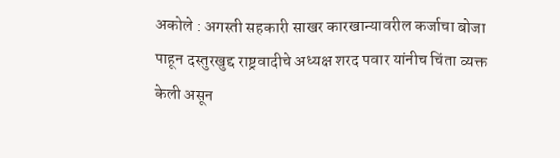अकोले : अगस्ती सहकारी साखर कारखान्यावरील कर्जाचा बोजा पाहून दस्तुरखुद्द राष्ट्रवादीचे अध्यक्ष शरद पवार यांनीच चिंता व्यक्त केली असून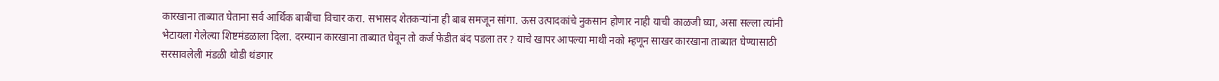कारखाना ताब्यात घेताना सर्व आर्थिक बाबींचा विचार करा. सभासद शेतकऱ्यांना ही बाब समजून सांगा. ऊस उत्पादकांचे नुकसान होणार नाही याची काळजी घ्या, असा सल्ला त्यांनी भेटायला गेलेल्या शिष्टमंडळाला दिला. दरम्यान कारखाना ताब्यात घेवून तो कर्ज फेडीत बंद पडला तर ? याचे खापर आपल्या माथी नको म्हणून साखर कारखाना ताब्यात घेण्यासाठी सरसावलेली मंडळी थोडी थंडगार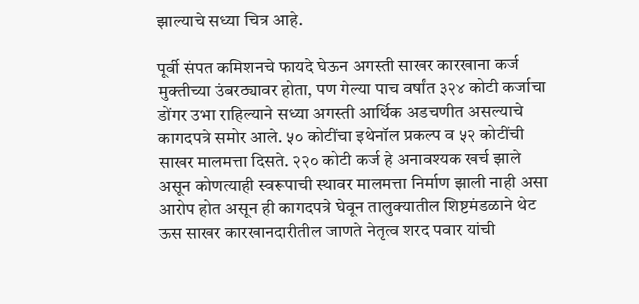झाल्याचे सध्या चित्र आहे.

पूर्वी संपत कमिशनचे फायदे घेऊन अगस्ती साखर कारखाना कर्ज मुक्तीच्या उंबरठ्यावर होता, पण गेल्या पाच वर्षांत ३२४ कोटी कर्जाचा डोंगर उभा राहिल्याने सध्या अगस्ती आर्थिक अडचणीत असल्याचे कागदपत्रे समोर आले. ५० कोटींचा इथेनॉल प्रकल्प व ५२ कोटींची साखर मालमत्ता दिसते. २२० कोटी कर्ज हे अनावश्यक खर्च झाले असून कोणत्याही स्वरूपाची स्थावर मालमत्ता निर्माण झाली नाही असा आरोप होत असून ही कागदपत्रे घेवून तालुक्यातील शिष्टमंडळाने थेट ऊस साखर कारखानदारीतील जाणते नेतृत्व शरद पवार यांची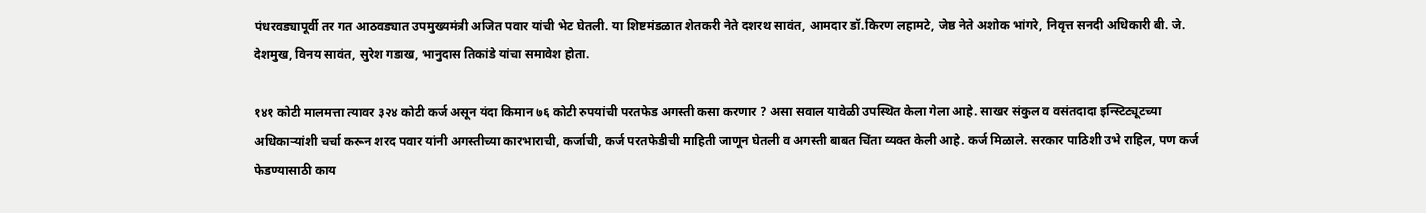पंधरवड्यापूर्वी तर गत आठवड्यात उपमुख्यमंत्री अजित पवार यांची भेट घेतली. या शिष्टमंडळात शेतकरी नेते दशरथ सावंत, आमदार डॉ.किरण लहामटे, जेष्ठ नेते अशोक भांगरे, निवृत्त सनदी अधिकारी बी. जे. देशमुख, विनय सावंत, सुरेश गडाख, भानुदास तिकांडे यांचा समावेश होता.

१४१ कोटी मालमत्ता त्यावर ३२४ कोटी कर्ज असून यंदा किमान ७६ कोटी रुपयांची परतफेड अगस्ती कसा करणार ? असा सवाल यावेळी उपस्थित केला गेला आहे. साखर संकुल व वसंतदादा इन्स्टिट्यूटच्या अधिकाऱ्यांशी चर्चा करून शरद पवार यांनी अगस्तीच्या कारभाराची, कर्जाची, कर्ज परतफेडीची माहिती जाणून घेतली व अगस्ती बाबत चिंता व्यक्त केली आहे. कर्ज मिळाले. सरकार पाठिशी उभे राहिल, पण कर्ज फेडण्यासाठी काय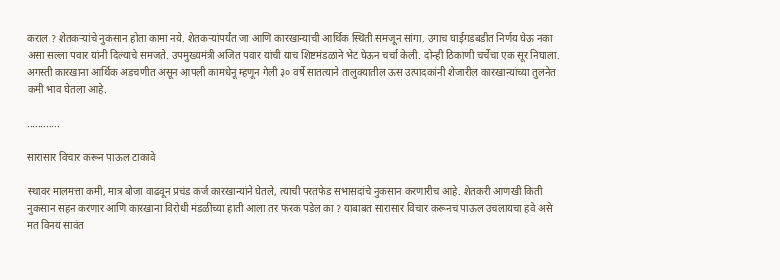कराल ? शेतकऱ्यांचे नुकसान होता कामा नये. शेतकऱ्यांपर्यंत जा आणि कारखान्याची आर्थिक स्थिती समजून सांगा. उगाच घाईगडबडीत निर्णय घेऊ नका असा सल्ला पवार यांनी दिल्याचे समजते. उपमुख्यमंत्री अजित पवार यांची याच शिष्टमंडळाने भेट घेऊन चर्चा केली. दोन्ही ठिकाणी चर्चेचा एक सूर निघाला. अगस्ती कारखाना आर्थिक अडचणीत असून आपली कामधेनू म्हणून गेली ३० वर्षे सातत्याने तालुक्यातील ऊस उत्पादकांनी शेजारील कारखान्यांच्या तुलनेत कमी भाव घेतला आहे.

............

सारासार विचार करून पाऊल टाकावे

स्थावर मालमत्ता कमी, मात्र बोजा वाढवून प्रचंड कर्ज कारखान्यांने घेतले, त्याची परतफेड सभासदांचे नुकसान करणारीच आहे. शेतकरी आणखी किती नुकसान सहन करणार आणि कारखाना विरोधी मंडळीच्या हाती आला तर फरक पडेल का ? याबाबत सारासार विचार करूनच पाऊल उचलायचा हवे असे मत विनय सावंत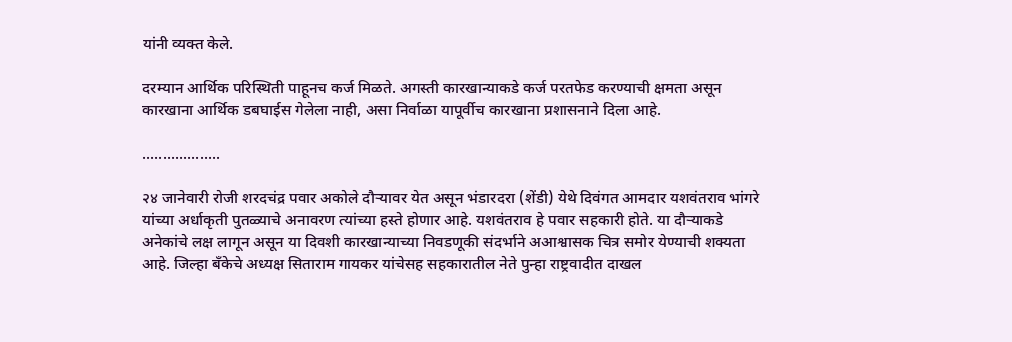यांनी व्यक्त केले.

दरम्यान आर्थिक परिस्थिती पाहूनच कर्ज मिळते. अगस्ती कारखान्याकडे कर्ज परतफेड करण्याची क्षमता असून कारखाना आर्थिक डबघाईस गेलेला नाही, असा निर्वाळा यापूर्वीच कारखाना प्रशासनाने दिला आहे.

...................

२४ जानेवारी रोजी शरदचंद्र पवार अकोले दौऱ्यावर येत असून भंडारदरा (शेंडी) येथे दिवंगत आमदार यशवंतराव भांगरे यांच्या अर्धाकृती पुतळ्याचे अनावरण त्यांच्या हस्ते होणार आहे. यशवंतराव हे पवार सहकारी होते. या दौऱ्याकडे अनेकांचे लक्ष लागून असून या दिवशी कारखान्याच्या निवडणूकी संदर्भाने अआश्वासक चित्र समोर येण्याची शक्यता आहे. जिल्हा बँकेचे अध्यक्ष सिताराम गायकर यांचेसह सहकारातील नेते पुन्हा राष्ट्रवादीत दाखल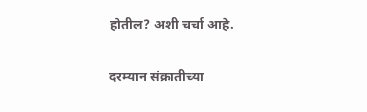होतील? अशी चर्चा आहे.

दरम्यान संक्रातीच्या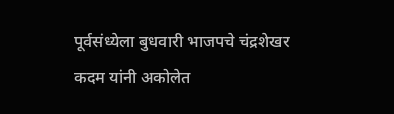पूर्वसंध्येला बुधवारी भाजपचे चंद्रशेखर कदम यांनी अकोलेत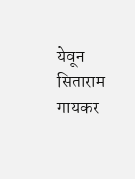येवून सिताराम गायकर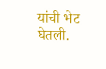यांची भेट घेतली.